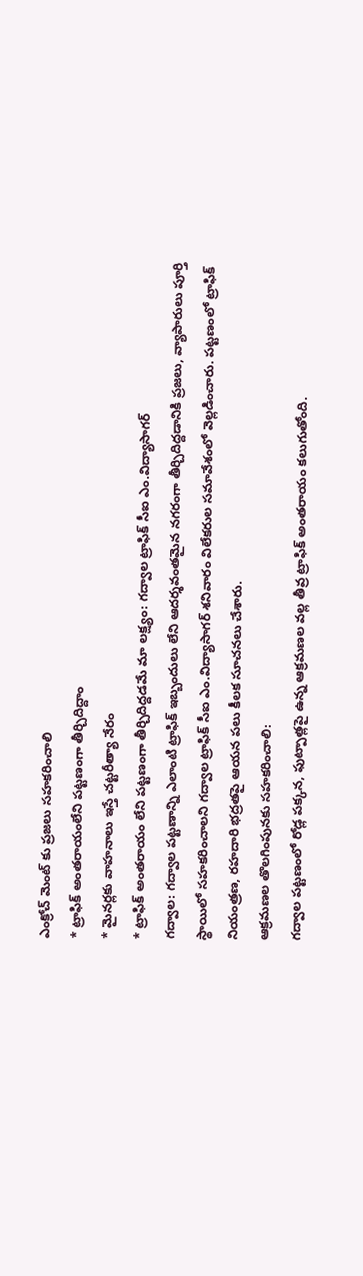ఎంక్రోచ్ మెంట్ కు ప్రజలు సహకరించాలి
* ట్రాఫిక్ అంతరాయంలేని పట్టణంగా తీర్చిదిద్దాం
* మైనర్లకు వాహనాలు ఇస్తే చట్టరీత్యా నేరం
* ట్రాఫిక్ అంతరాయం లేని పట్టణంగా తీర్చిదిద్దడమే మా లక్ష్యం: గద్వాల ట్రాఫిక్ సీఐ ఎం.విద్యాసాగర్
గద్వాల: గద్వాల పట్టణాన్ని ఎలాంటి ట్రాఫిక్ ఇబ్బందులు లేని ఆదర్శవంతమైన నగరంగా తీర్చిదిద్దడానికి ప్రజలు, వ్యాపారులు పూర్తి స్థాయిలో సహకరించాలని గద్వాల ట్రాఫిక్ సీఐ ఎం.విద్యాసాగర్ శనివారం విలేకరుల సమావేశంలో వెల్లడించారు. పట్టణంలో ట్రాఫిక్ నియంత్రణ, రహదారి భద్రతపై ఆయన పలు కీలక సూచనలు చేశారు.
ఆక్రమణల తొలగింపునకు సహకరించాలి:
గద్వాల పట్టణంలో రోడ్ల పక్కన, ఫుట్పాత్లపై ఉన్న ఆక్రమణల వల్ల తీవ్ర ట్రాఫిక్ అంతరాయం కలుగుతోంది.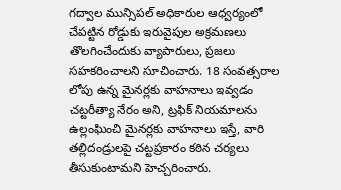గద్వాల మున్సిపల్ అధికారుల ఆధ్వర్యంలో చేపట్టిన రోడ్డుకు ఇరువైపుల అక్రమణలు తొలగించేందుకు వ్యాపారులు, ప్రజలు సహకరించాలని సూచించారు. 18 సంవత్సరాల లోపు ఉన్న మైనర్లకు వాహనాలు ఇవ్వడం చట్టరీత్యా నేరం అని, ట్రఫిక్ నియమాలను ఉల్లంఘించి మైనర్లకు వాహనాలు ఇస్తే, వారి తల్లిదండ్రులపై చట్టప్రకారం కఠిన చర్యలు తీసుకుంటామని హెచ్చరించారు.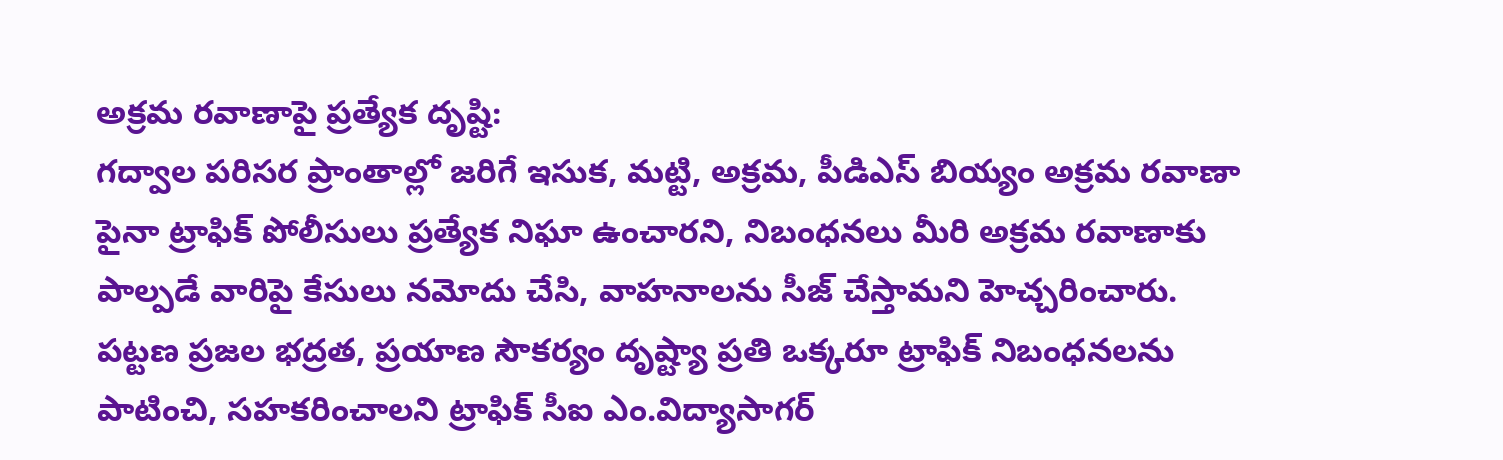అక్రమ రవాణాపై ప్రత్యేక దృష్టి:
గద్వాల పరిసర ప్రాంతాల్లో జరిగే ఇసుక, మట్టి, అక్రమ, పీడిఎస్ బియ్యం అక్రమ రవాణా పైనా ట్రాఫిక్ పోలీసులు ప్రత్యేక నిఘా ఉంచారని, నిబంధనలు మీరి అక్రమ రవాణాకు పాల్పడే వారిపై కేసులు నమోదు చేసి, వాహనాలను సీజ్ చేస్తామని హెచ్చరించారు. పట్టణ ప్రజల భద్రత, ప్రయాణ సౌకర్యం దృష్ట్యా ప్రతి ఒక్కరూ ట్రాఫిక్ నిబంధనలను పాటించి, సహకరించాలని ట్రాఫిక్ సీఐ ఎం.విద్యాసాగర్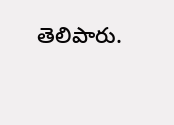తెలిపారు.